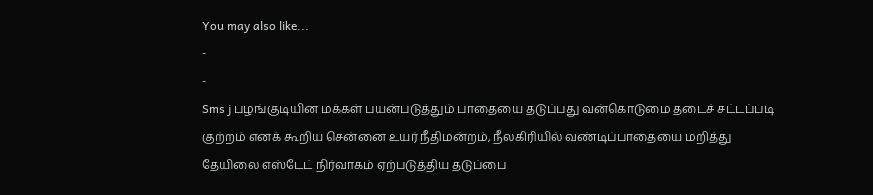You may also like...
-
-
Sms j பழங்குடியின மக்கள் பயன்படுத்தும் பாதையை தடுப்பது வன்கொடுமை தடைச் சட்டப்படி குற்றம் எனக் கூறிய சென்னை உயர் நீதிமன்றம், நீலகிரியில் வண்டிப்பாதையை மறித்து தேயிலை எஸ்டேட் நிர்வாகம் ஏற்படுத்திய தடுப்பை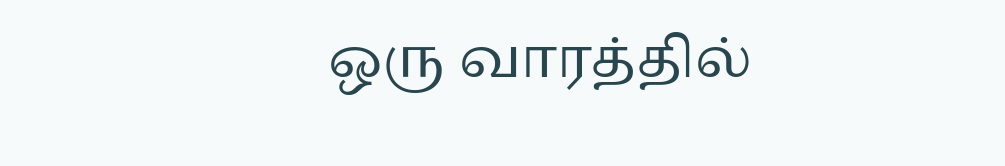ஒரு வாரத்தில்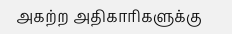அகற்ற அதிகாரிகளுக்கு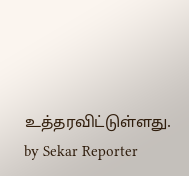உத்தரவிட்டுள்ளது.
by Sekar Reporter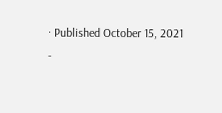· Published October 15, 2021
-